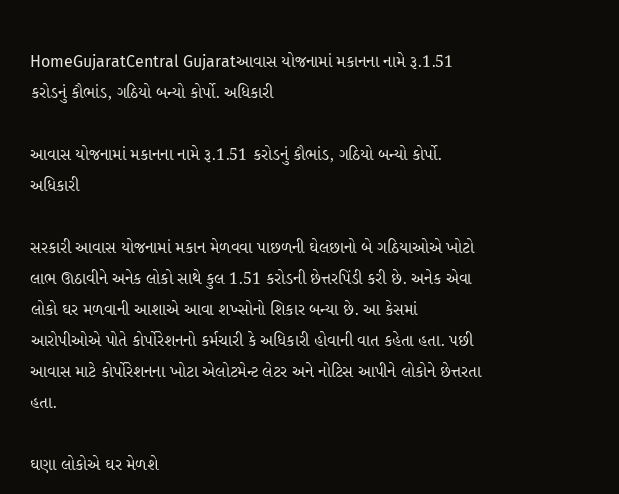HomeGujaratCentral Gujaratઆવાસ યોજનામાં મકાનના નામે રૂ.1.51 કરોડનું કૌભાંડ, ગઠિયો બન્યો કોર્પો. અધિકારી

આવાસ યોજનામાં મકાનના નામે રૂ.1.51 કરોડનું કૌભાંડ, ગઠિયો બન્યો કોર્પો. અધિકારી

સરકારી આવાસ યોજનામાં મકાન મેળવવા પાછળની ઘેલછાનો બે ગઠિયાઓએ ખોટો લાભ ઊઠાવીને અનેક લોકો સાથે કુલ 1.51 કરોડની છેત્તરપિંડી કરી છે. અનેક એવા લોકો ઘર મળવાની આશાએ આવા શખ્સોનો શિકાર બન્યા છે. આ કેસમાં આરોપીઓએ પોતે કોર્પોરેશનનો કર્મચારી કે અધિકારી હોવાની વાત કહેતા હતા. પછી આવાસ માટે કોર્પોરેશનના ખોટા એલોટમેન્ટ લેટર અને નોટિસ આપીને લોકોને છેત્તરતા હતા.

ઘણા લોકોએ ઘર મેળશે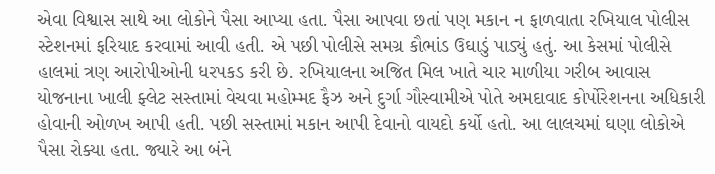એવા વિશ્વાસ સાથે આ લોકોને પૈસા આપ્યા હતા. પૈસા આપવા છતાં પણ મકાન ન ફાળવાતા રખિયાલ પોલીસ સ્ટેશનમાં ફરિયાદ કરવામાં આવી હતી. એ પછી પોલીસે સમગ્ર કૌભાંડ ઉઘાડું પાડ્યું હતું. આ કેસમાં પોલીસે હાલમાં ત્રણ આરોપીઓની ધરપકડ કરી છે. રખિયાલના અજિત મિલ ખાતે ચાર માળીયા ગરીબ આવાસ યોજનાના ખાલી ફ્લેટ સસ્તામાં વેચવા મહોમ્મદ ફૈઝ અને દુર્ગા ગૌસ્વામીએ પોતે અમદાવાદ કોર્પોરેશનના અધિકારી હોવાની ઓળખ આપી હતી. પછી સસ્તામાં મકાન આપી દેવાનો વાયદો કર્યો હતો. આ લાલચમાં ઘણા લોકોએ પૈસા રોક્યા હતા. જ્યારે આ બંને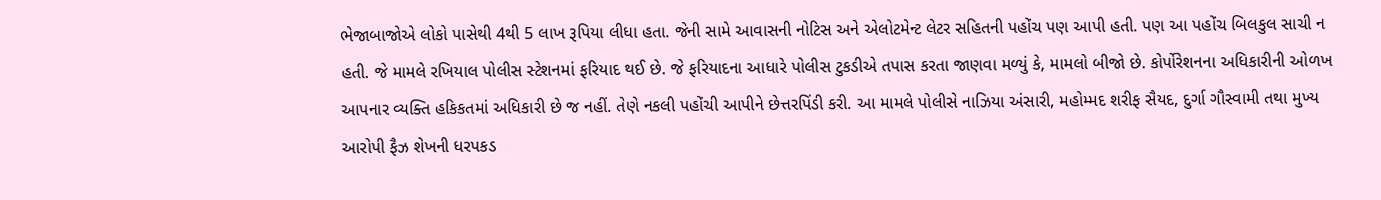ભેજાબાજોએ લોકો પાસેથી 4થી 5 લાખ રૂપિયા લીધા હતા. જેની સામે આવાસની નોટિસ અને એલોટમેન્ટ લેટર સહિતની પહોંચ પણ આપી હતી. પણ આ પહોંચ બિલકુલ સાચી ન હતી. જે મામલે રખિયાલ પોલીસ સ્ટેશનમાં ફરિયાદ થઈ છે. જે ફરિયાદના આધારે પોલીસ ટુકડીએ તપાસ કરતા જાણવા મળ્યું કે, મામલો બીજો છે. કોર્પોરેશનના અધિકારીની ઓળખ આપનાર વ્યક્તિ હકિકતમાં અધિકારી છે જ નહીં. તેણે નકલી પહોંચી આપીને છેત્તરપિંડી કરી. આ મામલે પોલીસે નાઝિયા અંસારી, મહોમ્મદ શરીફ સૈયદ, દુર્ગા ગૌસ્વામી તથા મુખ્ય આરોપી ફૈઝ શેખની ધરપકડ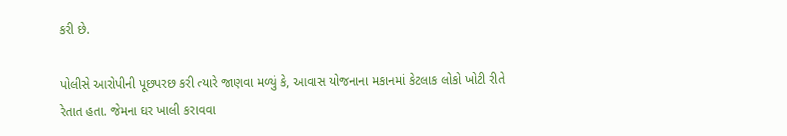કરી છે.

પોલીસે આરોપીની પૂછપરછ કરી ત્યારે જાણવા મળ્યું કે, આવાસ યોજનાના મકાનમાં કેટલાક લોકો ખોટી રીતે રેતાત હતા. જેમના ઘર ખાલી કરાવવા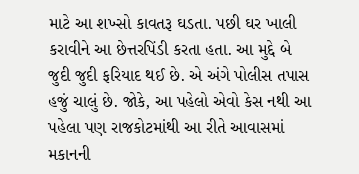માટે આ શખ્સો કાવતરૂ ઘડતા. પછી ઘર ખાલી કરાવીને આ છેત્તરપિંડી કરતા હતા. આ મુદ્દે બે જુદી જુદી ફરિયાદ થઈ છે. એ અંગે પોલીસ તપાસ હજું ચાલું છે. જોકે, આ પહેલો એવો કેસ નથી આ પહેલા પણ રાજકોટમાંથી આ રીતે આવાસમાં મકાનની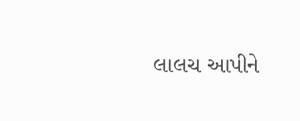લાલચ આપીને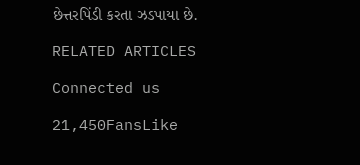છેત્તરપિંડી કરતા ઝડપાયા છે.

RELATED ARTICLES

Connected us

21,450FansLike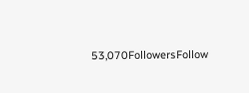53,070FollowersFollow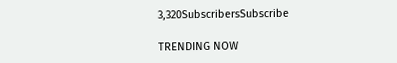3,320SubscribersSubscribe

TRENDING NOW